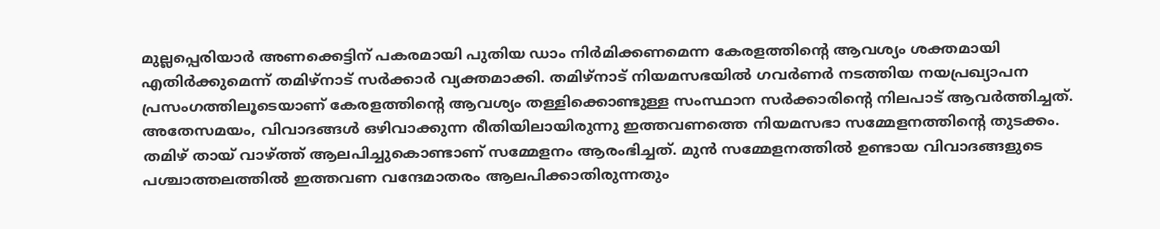മുല്ലപ്പെരിയാർ അണക്കെട്ടിന് പകരമായി പുതിയ ഡാം നിർമിക്കണമെന്ന കേരളത്തിന്റെ ആവശ്യം ശക്തമായി എതിർക്കുമെന്ന് തമിഴ്നാട് സർക്കാർ വ്യക്തമാക്കി. തമിഴ്നാട് നിയമസഭയിൽ ഗവർണർ നടത്തിയ നയപ്രഖ്യാപന പ്രസംഗത്തിലൂടെയാണ് കേരളത്തിന്റെ ആവശ്യം തള്ളിക്കൊണ്ടുള്ള സംസ്ഥാന സർക്കാരിന്റെ നിലപാട് ആവർത്തിച്ചത്.
അതേസമയം, വിവാദങ്ങൾ ഒഴിവാക്കുന്ന രീതിയിലായിരുന്നു ഇത്തവണത്തെ നിയമസഭാ സമ്മേളനത്തിന്റെ തുടക്കം. തമിഴ് തായ് വാഴ്ത്ത് ആലപിച്ചുകൊണ്ടാണ് സമ്മേളനം ആരംഭിച്ചത്. മുൻ സമ്മേളനത്തിൽ ഉണ്ടായ വിവാദങ്ങളുടെ പശ്ചാത്തലത്തിൽ ഇത്തവണ വന്ദേമാതരം ആലപിക്കാതിരുന്നതും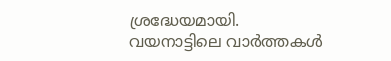ശ്രദ്ധേയമായി.
വയനാട്ടിലെ വാർത്തകൾ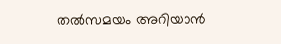തൽസമയം അറിയാൻ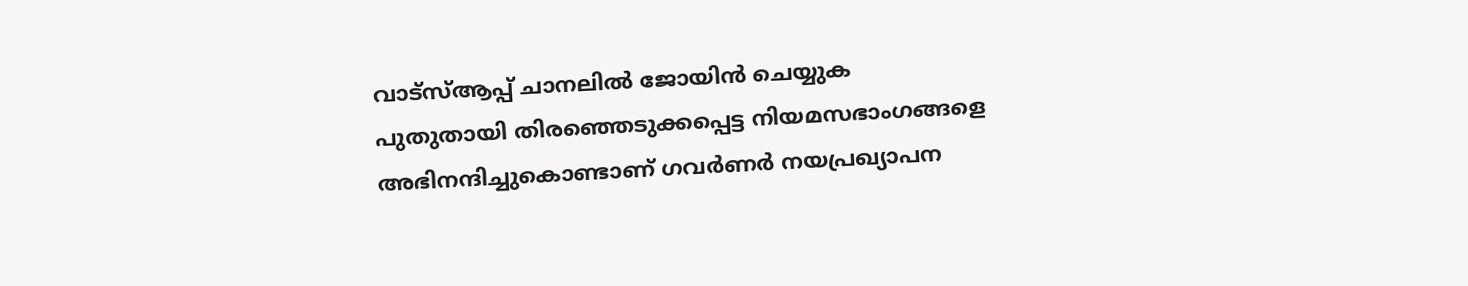വാട്സ്ആപ്പ് ചാനലിൽ ജോയിൻ ചെയ്യുക
പുതുതായി തിരഞ്ഞെടുക്കപ്പെട്ട നിയമസഭാംഗങ്ങളെ അഭിനന്ദിച്ചുകൊണ്ടാണ് ഗവർണർ നയപ്രഖ്യാപന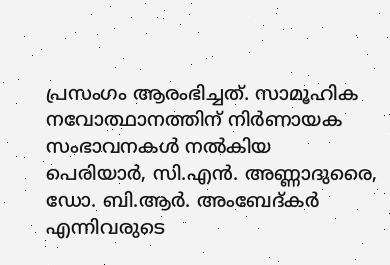പ്രസംഗം ആരംഭിച്ചത്. സാമൂഹിക നവോത്ഥാനത്തിന് നിർണായക സംഭാവനകൾ നൽകിയ പെരിയാർ, സി.എൻ. അണ്ണാദുരൈ, ഡോ. ബി.ആർ. അംബേദ്കർ എന്നിവരുടെ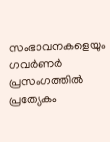സംഭാവനകളെയും ഗവർണർ പ്രസംഗത്തിൽ പ്രത്യേകം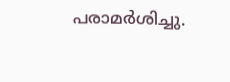പരാമർശിച്ചു.